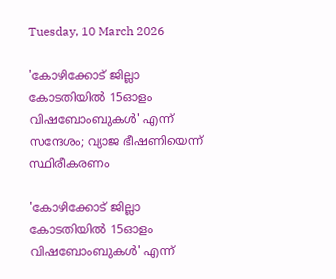Tuesday, 10 March 2026

'കോഴിക്കോട് ജില്ലാ കോടതിയിൽ 15ഓളം വിഷബോംബുകള്‍' എന്ന് സന്ദേശം; വ്യാജ ഭീഷണിയെന്ന് സ്ഥിരീകരണം

'കോഴിക്കോട് ജില്ലാ കോടതിയിൽ 15ഓളം വിഷബോംബുകള്‍' എന്ന്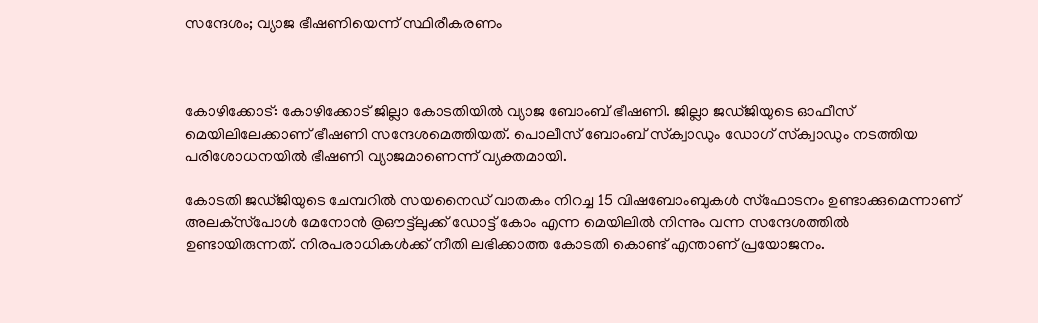സന്ദേശം; വ്യാജ ഭീഷണിയെന്ന് സ്ഥിരീകരണം



കോഴിക്കോട്: കോഴിക്കോട് ജില്ലാ കോടതിയിൽ വ്യാജ ബോംബ് ഭീഷണി. ജില്ലാ ജഡ്ജിയുടെ ഓഫീസ് മെയിലിലേക്കാണ് ഭീഷണി സന്ദേശമെത്തിയത്. പൊലീസ് ബോംബ് സ്‌ക്വാഡും ഡോഗ് സ്‌ക്വാഡും നടത്തിയ പരിശോധനയിൽ ഭീഷണി വ്യാജമാണെന്ന് വ്യക്തമായി.

കോടതി ജഡ്ജിയുടെ ചേമ്പറിൽ സയനൈഡ് വാതകം നിറച്ച 15 വിഷബോംബുകൾ സ്‌ഫോടനം ഉണ്ടാക്കുമെന്നാണ് അലക്‌സ്‌പോൾ മേനോൻ @ഔട്ട്‌ലുക്ക് ഡോട്ട് കോം എന്ന മെയിലിൽ നിന്നും വന്ന സന്ദേശത്തിൽ ഉണ്ടായിരുന്നത്. നിരപരാധികൾക്ക് നീതി ലഭിക്കാത്ത കോടതി കൊണ്ട് എന്താണ് പ്രയോജനം.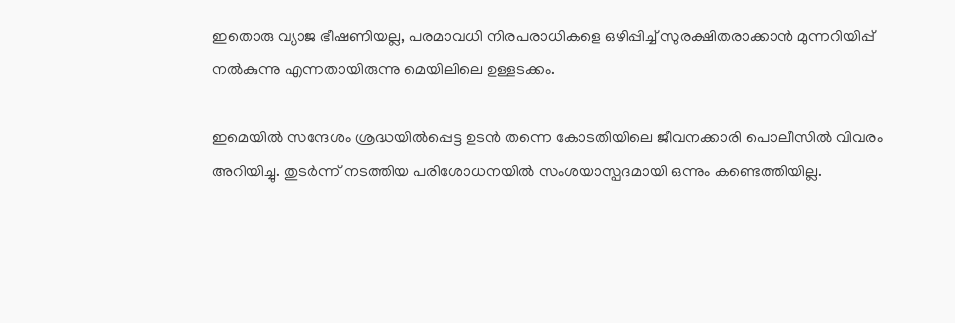ഇതൊരു വ്യാജ ഭീഷണിയല്ല, പരമാവധി നിരപരാധികളെ ഒഴിപ്പിച്ച് സുരക്ഷിതരാക്കാൻ മുന്നറിയിപ്പ് നൽകുന്നു എന്നതായിരുന്നു മെയിലിലെ ഉള്ളടക്കം.

ഇമെയിൽ സന്ദേശം ശ്രദ്ധയിൽപ്പെട്ട ഉടൻ തന്നെ കോടതിയിലെ ജീവനക്കാരി പൊലീസിൽ വിവരം അറിയിച്ചു. തുടർന്ന് നടത്തിയ പരിശോധനയിൽ സംശയാസ്പദമായി ഒന്നും കണ്ടെത്തിയില്ല.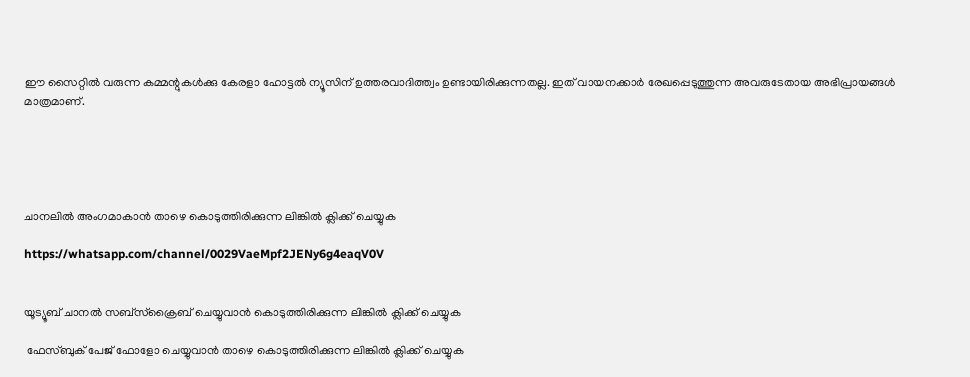ഈ സൈറ്റിൽ വരുന്ന കമ്മന്റുകൾക്കു കേരളാ ഹോട്ടൽ ന്യൂസിന് ഉത്തരവാദിത്ത്വം ഉണ്ടായിരിക്കുന്നതല്ല. ഇത് വായനക്കാർ രേഖപ്പെടുത്തുന്ന അവരുടേതായ അഭിപ്രായങ്ങൾ മാത്രമാണ്.





ചാനലിൽ അംഗമാകാൻ താഴെ കൊടുത്തിരിക്കുന്ന ലിങ്കിൽ ക്ലിക്ക് ചെയ്യുക

https://whatsapp.com/channel/0029VaeMpf2JENy6g4eaqV0V


യൂട്യൂബ് ചാനൽ സബ്സ്ക്രൈബ് ചെയ്യുവാൻ കൊടുത്തിരിക്കുന്ന ലിങ്കിൽ ക്ലിക്ക് ചെയ്യുക

 ഫേസ്ബുക് പേജ് ഫോളോ ചെയ്യുവാൻ താഴെ കൊടുത്തിരിക്കുന്ന ലിങ്കിൽ ക്ലിക്ക് ചെയ്യുക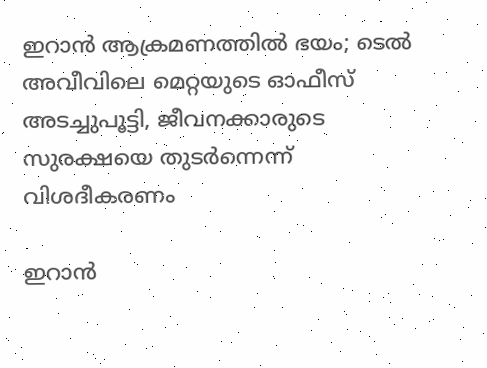ഇറാൻ ആക്രമണത്തിൽ ഭയം; ടെൽ അവീവിലെ മെറ്റയുടെ ഓഫീസ് അടച്ചുപൂട്ടി, ജീവനക്കാരുടെ സുരക്ഷയെ തുടർന്നെന്ന് വിശദീകരണം

ഇറാൻ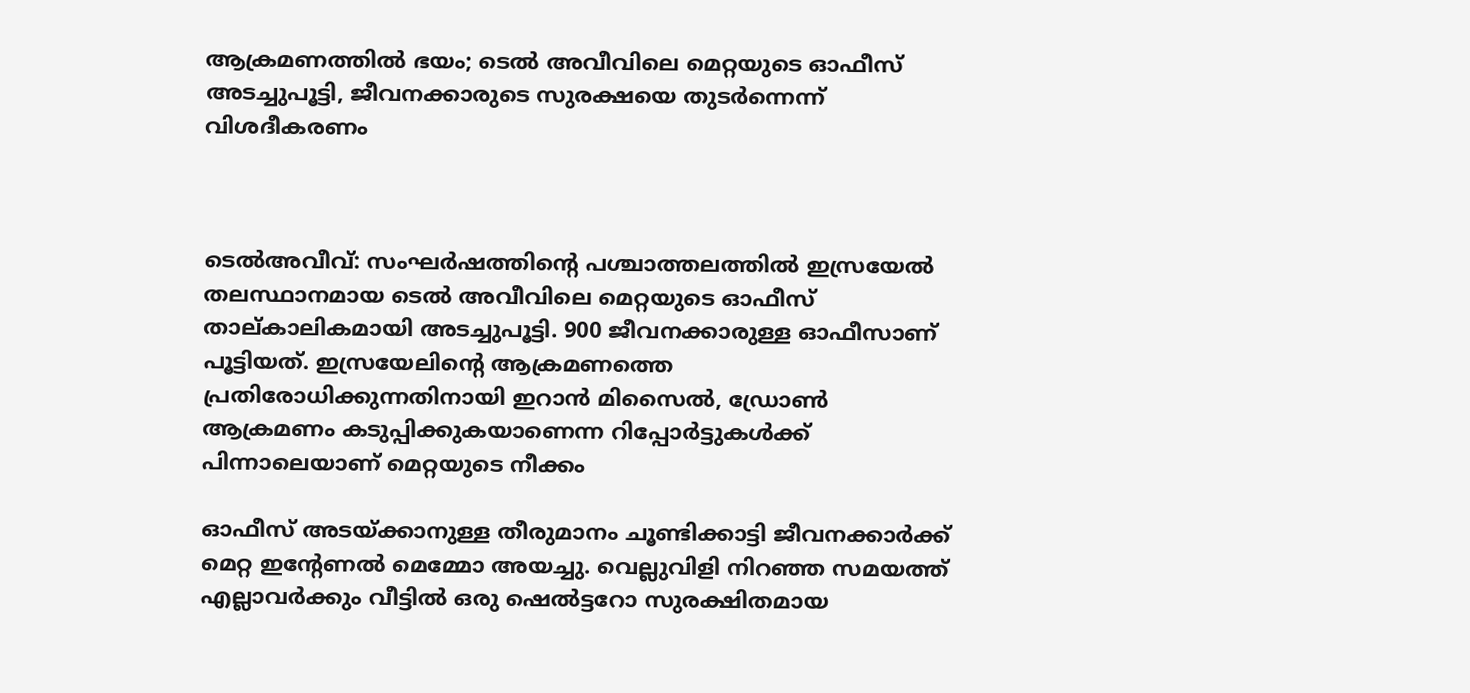ആക്രമണത്തിൽ ഭയം; ടെൽ അവീവിലെ മെറ്റയുടെ ഓഫീസ് അടച്ചുപൂട്ടി, ജീവനക്കാരുടെ സുരക്ഷയെ തുടർന്നെന്ന് വിശദീകരണം



ടെൽഅവീവ്: സംഘർഷത്തിന്റെ പശ്ചാത്തലത്തിൽ ഇസ്രയേൽ തലസ്ഥാനമായ ടെൽ അവീവിലെ മെറ്റയുടെ ഓഫീസ് താല്കാലികമായി അടച്ചുപൂട്ടി. 900 ജീവനക്കാരുള്ള ഓഫീസാണ് പൂട്ടിയത്. ഇസ്രയേലിന്റെ ആക്രമണത്തെ പ്രതിരോധിക്കുന്നതിനായി ഇറാൻ മിസൈൽ, ഡ്രോൺ ആക്രമണം കടുപ്പിക്കുകയാണെന്ന റിപ്പോർട്ടുകൾക്ക് പിന്നാലെയാണ് മെറ്റയുടെ നീക്കം

ഓഫീസ് അടയ്ക്കാനുള്ള തീരുമാനം ചൂണ്ടിക്കാട്ടി ജീവനക്കാർക്ക് മെറ്റ ഇന്റേണൽ മെമ്മോ അയച്ചു. വെല്ലുവിളി നിറഞ്ഞ സമയത്ത് എല്ലാവർക്കും വീട്ടിൽ ഒരു ഷെൽട്ടറോ സുരക്ഷിതമായ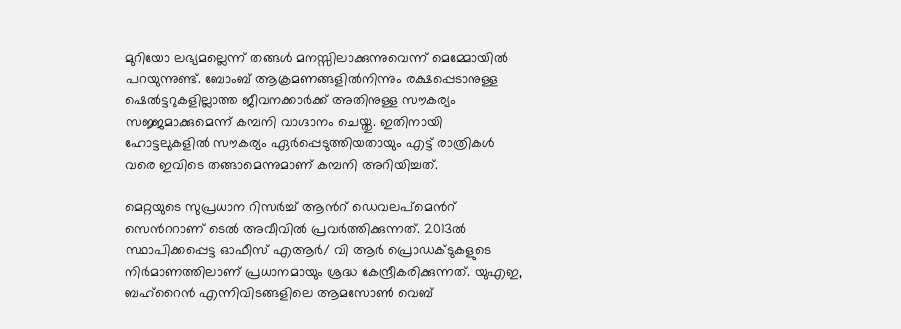മുറിയോ ലഭ്യമല്ലെന്ന് തങ്ങൾ മനസ്സിലാക്കുന്നുവെന്ന് മെമ്മോയിൽ പറയുന്നുണ്ട്. ബോംബ് ആക്രമണങ്ങളിൽനിന്നും രക്ഷപ്പെടാനുള്ള ഷെൽട്ടറുകളില്ലാത്ത ജീവനക്കാർക്ക് അതിനുള്ള സൗകര്യം സജ്ജമാക്കുമെന്ന് കമ്പനി വാഗ്ദാനം ചെയ്തു. ഇതിനായി ഹോട്ടലുകളിൽ സൗകര്യം ഏർപ്പെടുത്തിയതായും എട്ട് രാത്രികൾ വരെ ഇവിടെ തങ്ങാമെന്നുമാണ് കമ്പനി അറിയിച്ചത്.

മെറ്റയുടെ സുപ്രധാന റിസർച്ച് ആന്‍റ് ഡെവലപ്‌മെന്‍റ് സെന്‍ററാണ് ടെൽ അവീവിൽ പ്രവർത്തിക്കുന്നത്. 2013ൽ സ്ഥാപിക്കപ്പെട്ട ഓഫീസ് എആർ/ വി ആർ പ്രൊഡക്ടുകളുടെ നിർമാണത്തിലാണ് പ്രധാനമായും ശ്രദ്ധ കേന്ദ്രീകരിക്കുന്നത്. യുഎഇ, ബഹ്‌റൈൻ എന്നിവിടങ്ങളിലെ ആമസോൺ വെബ്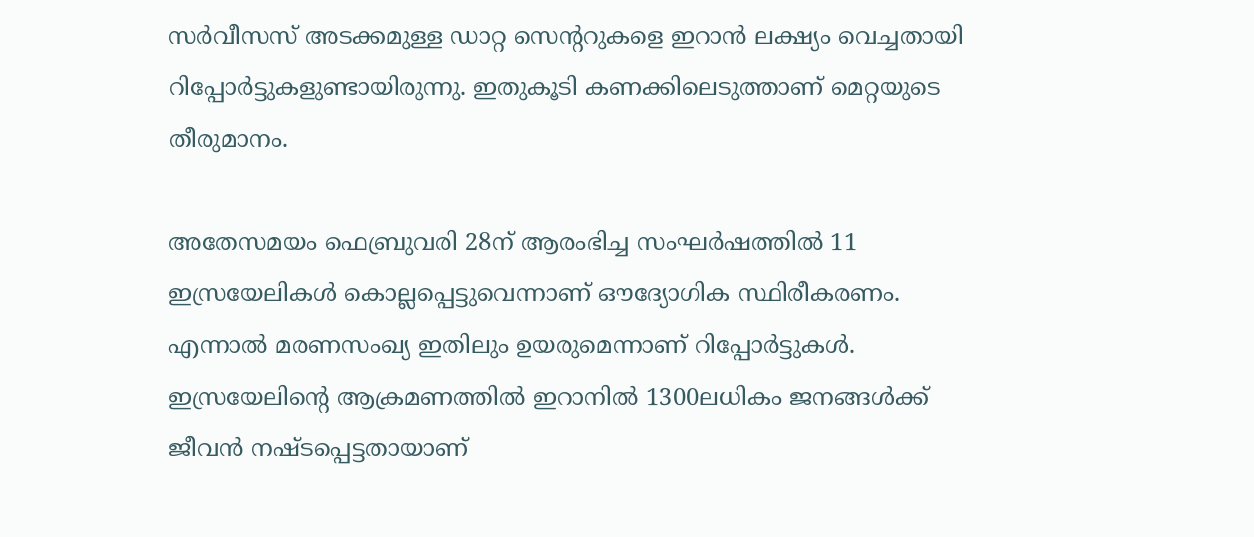സർവീസസ് അടക്കമുള്ള ഡാറ്റ സെന്ററുകളെ ഇറാൻ ലക്ഷ്യം വെച്ചതായി റിപ്പോർട്ടുകളുണ്ടായിരുന്നു. ഇതുകൂടി കണക്കിലെടുത്താണ് മെറ്റയുടെ തീരുമാനം.

അതേസമയം ഫെബ്രുവരി 28ന് ആരംഭിച്ച സംഘർഷത്തിൽ 11 ഇസ്രയേലികൾ കൊല്ലപ്പെട്ടുവെന്നാണ് ഔദ്യോഗിക സ്ഥിരീകരണം. എന്നാൽ മരണസംഖ്യ ഇതിലും ഉയരുമെന്നാണ് റിപ്പോർട്ടുകൾ. ഇസ്രയേലിന്റെ ആക്രമണത്തിൽ ഇറാനിൽ 1300ലധികം ജനങ്ങൾക്ക് ജീവൻ നഷ്ടപ്പെട്ടതായാണ്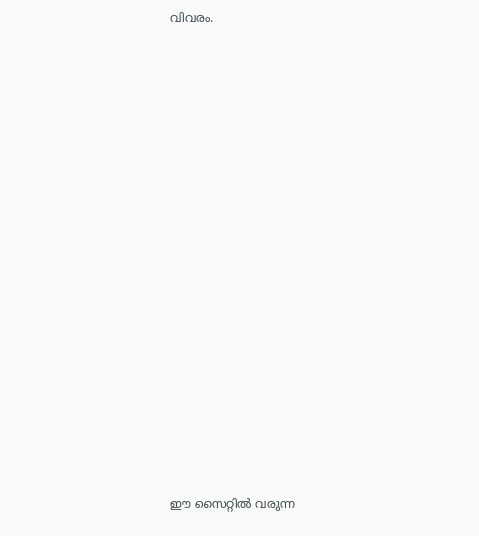വിവരം.


















ഈ സൈറ്റിൽ വരുന്ന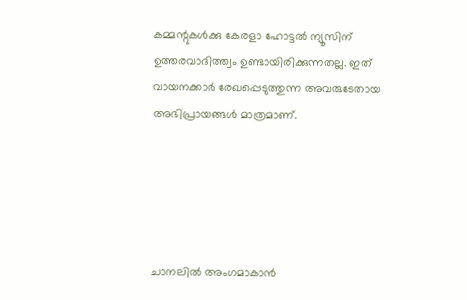കമ്മന്റുകൾക്കു കേരളാ ഹോട്ടൽ ന്യൂസിന് ഉത്തരവാദിത്ത്വം ഉണ്ടായിരിക്കുന്നതല്ല. ഇത് വായനക്കാർ രേഖപ്പെടുത്തുന്ന അവരുടേതായ അഭിപ്രായങ്ങൾ മാത്രമാണ്.





ചാനലിൽ അംഗമാകാൻ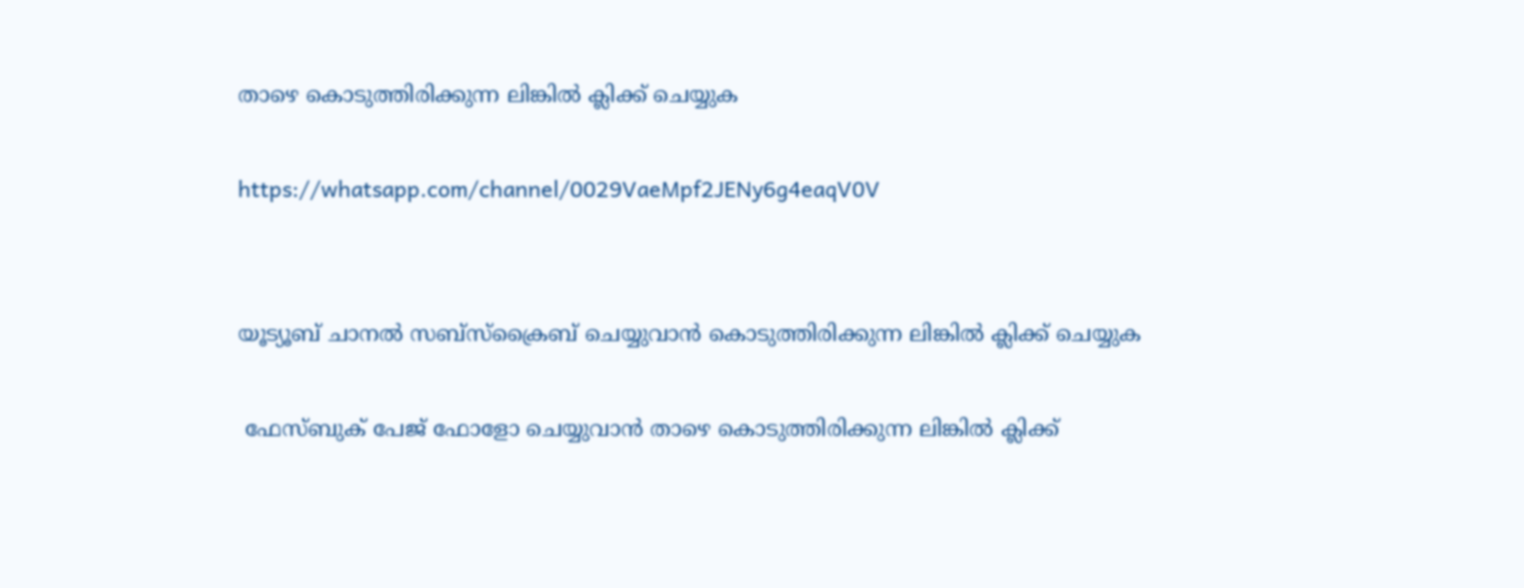താഴെ കൊടുത്തിരിക്കുന്ന ലിങ്കിൽ ക്ലിക്ക് ചെയ്യുക

https://whatsapp.com/channel/0029VaeMpf2JENy6g4eaqV0V


യൂട്യൂബ് ചാനൽ സബ്സ്ക്രൈബ് ചെയ്യുവാൻ കൊടുത്തിരിക്കുന്ന ലിങ്കിൽ ക്ലിക്ക് ചെയ്യുക

 ഫേസ്ബുക് പേജ് ഫോളോ ചെയ്യുവാൻ താഴെ കൊടുത്തിരിക്കുന്ന ലിങ്കിൽ ക്ലിക്ക്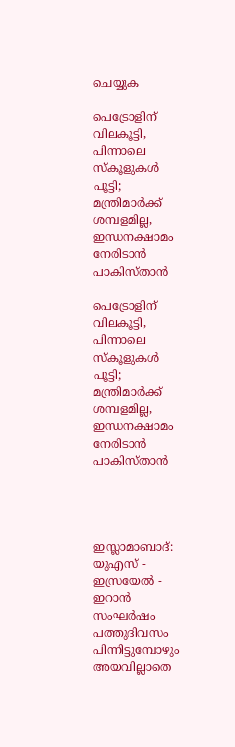ചെയ്യുക

പെട്രോളിന് വിലകൂട്ടി, പിന്നാലെ സ്‌കൂളുകൾ പൂട്ടി; മന്ത്രിമാർക്ക് ശമ്പളമില്ല, ഇന്ധനക്ഷാമം നേരിടാൻ പാകിസ്താൻ

പെട്രോളിന് വിലകൂട്ടി, പിന്നാലെ സ്‌കൂളുകൾ പൂട്ടി; മന്ത്രിമാർക്ക് ശമ്പളമില്ല, ഇന്ധനക്ഷാമം നേരിടാൻ പാകിസ്താൻ




ഇസ്ലാമാബാദ്: യുഎസ് - ഇസ്രയേൽ - ഇറാൻ സംഘർഷം പത്തുദിവസം പിന്നിട്ടുമ്പോഴും അയവില്ലാതെ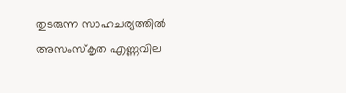തുടരുന്ന സാഹചര്യത്തിൽ അസംസ്‌കൃത എണ്ണവില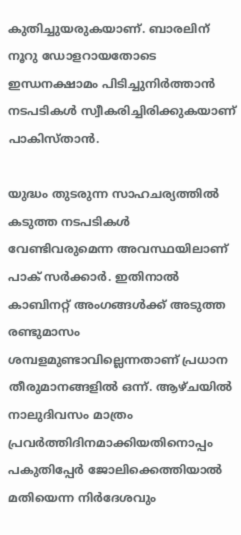കുതിച്ചുയരുകയാണ്. ബാരലിന് നൂറു ഡോളറായതോടെ ഇന്ധനക്ഷാമം പിടിച്ചുനിർത്താൻ നടപടികൾ സ്വീകരിച്ചിരിക്കുകയാണ് പാകിസ്താൻ.

യുദ്ധം തുടരുന്ന സാഹചര്യത്തിൽ കടുത്ത നടപടികൾ വേണ്ടിവരുമെന്ന അവസ്ഥയിലാണ് പാക് സർക്കാർ. ഇതിനാൽ കാബിനറ്റ് അംഗങ്ങൾക്ക് അടുത്ത രണ്ടുമാസം ശമ്പളമുണ്ടാവില്ലെന്നതാണ് പ്രധാന തീരുമാനങ്ങളിൽ ഒന്ന്. ആഴ്ചയിൽ നാലുദിവസം മാത്രം പ്രവർത്തിദിനമാക്കിയതിനൊപ്പം പകുതിപ്പേർ ജോലിക്കെത്തിയാൽ മതിയെന്ന നിർദേശവും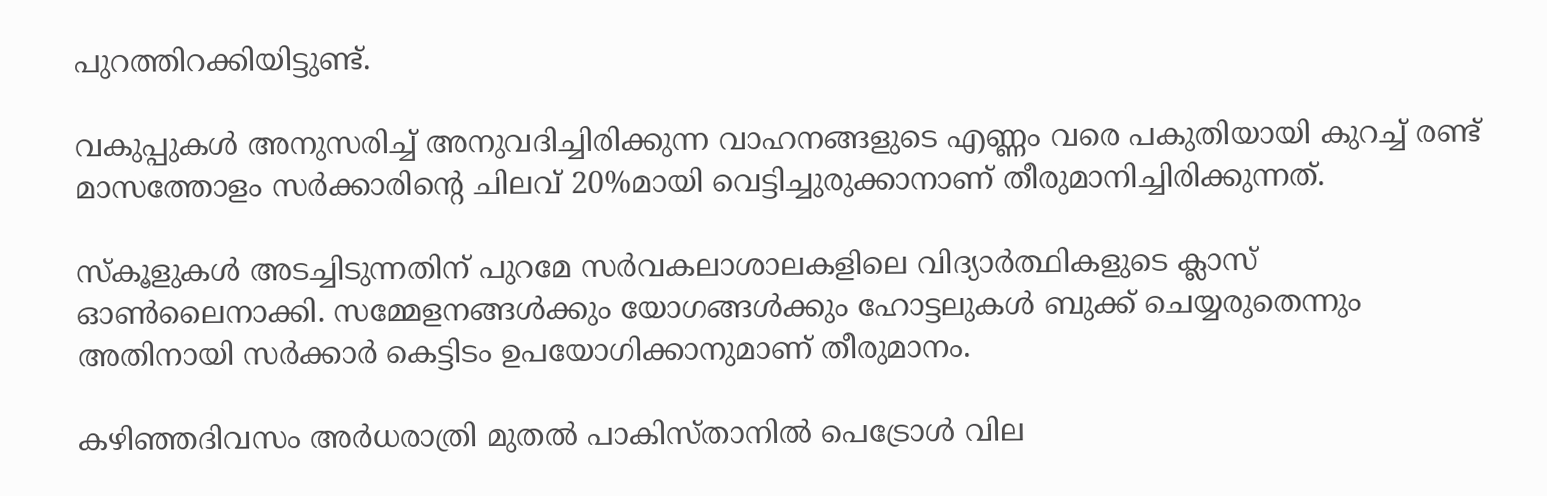പുറത്തിറക്കിയിട്ടുണ്ട്.

വകുപ്പുകൾ അനുസരിച്ച് അനുവദിച്ചിരിക്കുന്ന വാഹനങ്ങളുടെ എണ്ണം വരെ പകുതിയായി കുറച്ച് രണ്ട് മാസത്തോളം സർക്കാരിന്റെ ചിലവ് 20%മായി വെട്ടിച്ചുരുക്കാനാണ് തീരുമാനിച്ചിരിക്കുന്നത്.

സ്‌കൂളുകൾ അടച്ചിടുന്നതിന് പുറമേ സർവകലാശാലകളിലെ വിദ്യാർത്ഥികളുടെ ക്ലാസ് ഓൺലൈനാക്കി. സമ്മേളനങ്ങൾക്കും യോഗങ്ങൾക്കും ഹോട്ടലുകൾ ബുക്ക് ചെയ്യരുതെന്നും അതിനായി സർക്കാർ കെട്ടിടം ഉപയോഗിക്കാനുമാണ് തീരുമാനം.

കഴിഞ്ഞദിവസം അർധരാത്രി മുതൽ പാകിസ്താനിൽ പെട്രോൾ വില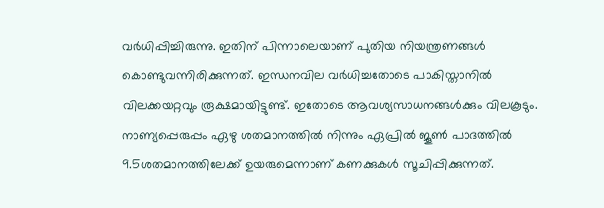വർധിപ്പിച്ചിരുന്നു. ഇതിന് പിന്നാലെയാണ് പുതിയ നിയന്ത്രണങ്ങൾ കൊണ്ടുവന്നിരിക്കുന്നത്. ഇന്ധനവില വർധിച്ചതോടെ പാകിസ്താനിൽ വിലക്കയറ്റവും രൂക്ഷമായിട്ടുണ്ട്. ഇതോടെ ആവശ്യസാധനങ്ങൾക്കും വിലകൂടും. നാണ്യപ്പെരുപ്പം ഏഴു ശതമാനത്തിൽ നിന്നും ഏപ്രിൽ ജൂൺ പാദത്തിൽ 9.5ശതമാനത്തിലേക്ക് ഉയരുമെന്നാണ് കണക്കുകൾ സൂചിപ്പിക്കുന്നത്.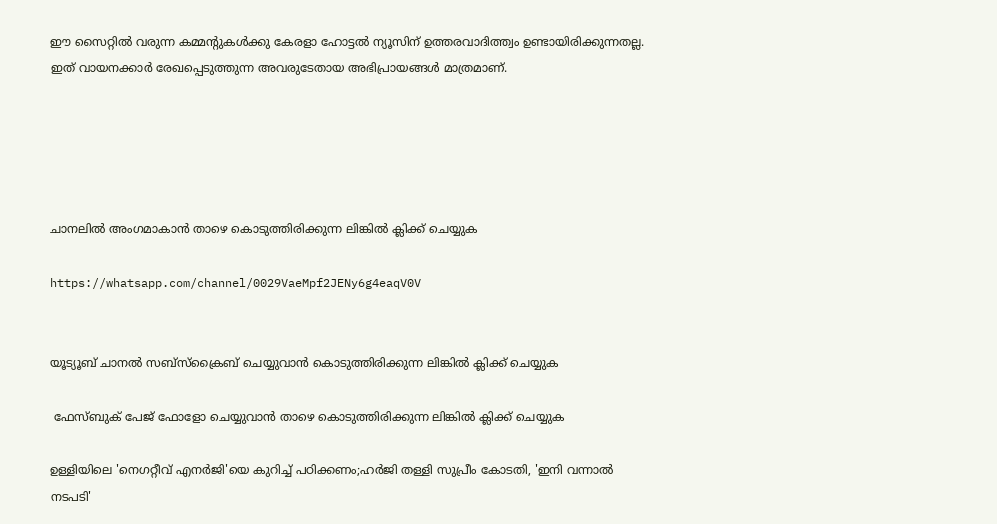ഈ സൈറ്റിൽ വരുന്ന കമ്മന്റുകൾക്കു കേരളാ ഹോട്ടൽ ന്യൂസിന് ഉത്തരവാദിത്ത്വം ഉണ്ടായിരിക്കുന്നതല്ല. ഇത് വായനക്കാർ രേഖപ്പെടുത്തുന്ന അവരുടേതായ അഭിപ്രായങ്ങൾ മാത്രമാണ്.





ചാനലിൽ അംഗമാകാൻ താഴെ കൊടുത്തിരിക്കുന്ന ലിങ്കിൽ ക്ലിക്ക് ചെയ്യുക

https://whatsapp.com/channel/0029VaeMpf2JENy6g4eaqV0V


യൂട്യൂബ് ചാനൽ സബ്സ്ക്രൈബ് ചെയ്യുവാൻ കൊടുത്തിരിക്കുന്ന ലിങ്കിൽ ക്ലിക്ക് ചെയ്യുക

 ഫേസ്ബുക് പേജ് ഫോളോ ചെയ്യുവാൻ താഴെ കൊടുത്തിരിക്കുന്ന ലിങ്കിൽ ക്ലിക്ക് ചെയ്യുക

ഉള്ളിയിലെ 'നെഗറ്റീവ് എനര്‍ജി'യെ കുറിച്ച് പഠിക്കണം;ഹര്‍ജി തള്ളി സുപ്രീം കോടതി, 'ഇനി വന്നാല്‍ നടപടി'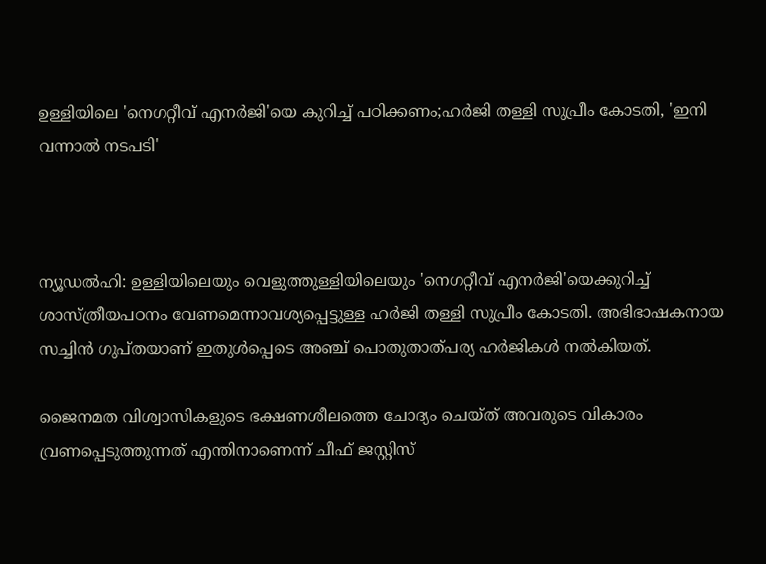ഉള്ളിയിലെ 'നെഗറ്റീവ് എനര്‍ജി'യെ കുറിച്ച് പഠിക്കണം;ഹര്‍ജി തള്ളി സുപ്രീം കോടതി, 'ഇനി വന്നാല്‍ നടപടി'



ന്യൂഡല്‍ഹി: ഉള്ളിയിലെയും വെളുത്തുള്ളിയിലെയും 'നെഗറ്റീവ് എനര്‍ജി'യെക്കുറിച്ച് ശാസ്ത്രീയപഠനം വേണമെന്നാവശ്യപ്പെട്ടുള്ള ഹര്‍ജി തള്ളി സുപ്രീം കോടതി. അഭിഭാഷകനായ സച്ചിന്‍ ഗുപ്തയാണ് ഇതുള്‍പ്പെടെ അഞ്ച് പൊതുതാത്പര്യ ഹര്‍ജികള്‍ നല്‍കിയത്.

ജൈനമത വിശ്വാസികളുടെ ഭക്ഷണശീലത്തെ ചോദ്യം ചെയ്ത് അവരുടെ വികാരം വ്രണപ്പെടുത്തുന്നത് എന്തിനാണെന്ന് ചീഫ് ജസ്റ്റിസ്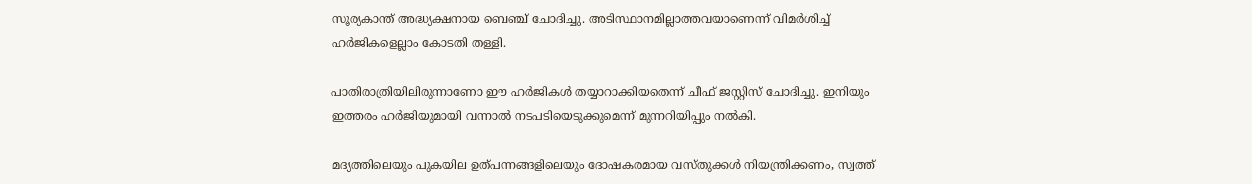സൂര്യകാന്ത് അദ്ധ്യക്ഷനായ ബെഞ്ച് ചോദിച്ചു. അടിസ്ഥാനമില്ലാത്തവയാണെന്ന് വിമര്‍ശിച്ച് ഹര്‍ജികളെല്ലാം കോടതി തള്ളി.

പാതിരാത്രിയിലിരുന്നാണോ ഈ ഹര്‍ജികള്‍ തയ്യാറാക്കിയതെന്ന് ചീഫ് ജസ്റ്റിസ് ചോദിച്ചു. ഇനിയും ഇത്തരം ഹര്‍ജിയുമായി വന്നാല്‍ നടപടിയെടുക്കുമെന്ന് മുന്നറിയിപ്പും നല്‍കി.

മദ്യത്തിലെയും പുകയില ഉത്പന്നങ്ങളിലെയും ദോഷകരമായ വസ്തുക്കള്‍ നിയന്ത്രിക്കണം, സ്വത്ത്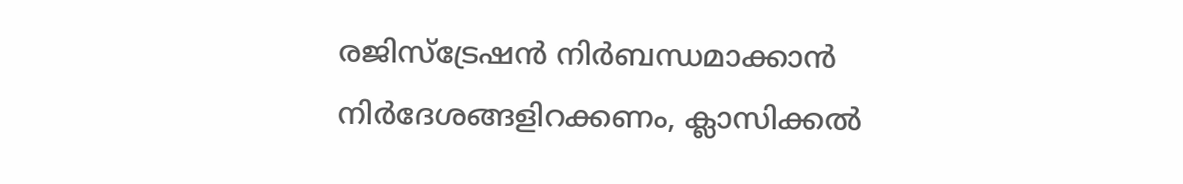രജിസ്‌ട്രേഷന്‍ നിര്‍ബന്ധമാക്കാന്‍ നിര്‍ദേശങ്ങളിറക്കണം, ക്ലാസിക്കല്‍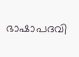ഭാഷാപദവി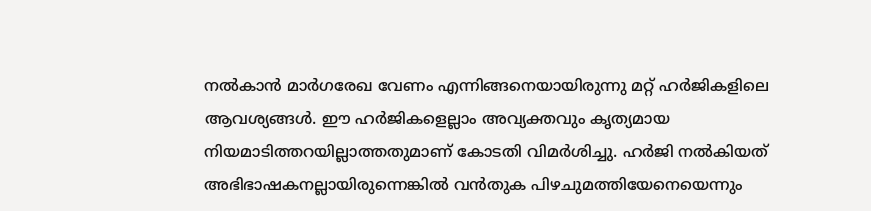നല്‍കാന്‍ മാര്‍ഗരേഖ വേണം എന്നിങ്ങനെയായിരുന്നു മറ്റ് ഹര്‍ജികളിലെ ആവശ്യങ്ങള്‍. ഈ ഹര്‍ജികളെല്ലാം അവ്യക്തവും കൃത്യമായ നിയമാടിത്തറയില്ലാത്തതുമാണ് കോടതി വിമര്‍ശിച്ചു. ഹര്‍ജി നല്‍കിയത് അഭിഭാഷകനല്ലായിരുന്നെങ്കില്‍ വന്‍തുക പിഴചുമത്തിയേനെയെന്നും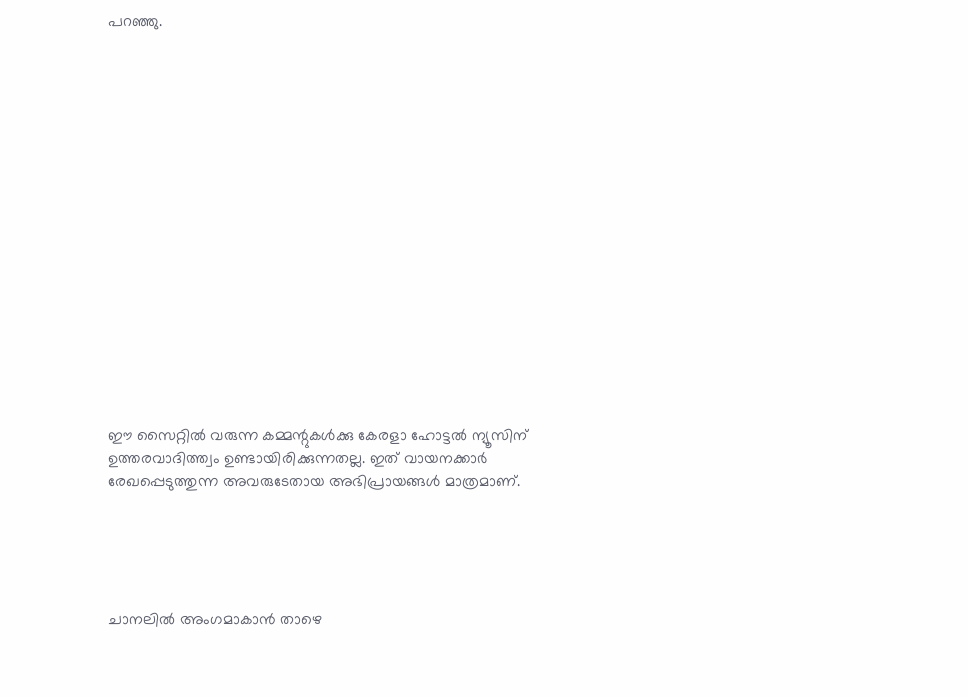പറഞ്ഞു.

















ഈ സൈറ്റിൽ വരുന്ന കമ്മന്റുകൾക്കു കേരളാ ഹോട്ടൽ ന്യൂസിന് ഉത്തരവാദിത്ത്വം ഉണ്ടായിരിക്കുന്നതല്ല. ഇത് വായനക്കാർ രേഖപ്പെടുത്തുന്ന അവരുടേതായ അഭിപ്രായങ്ങൾ മാത്രമാണ്.





ചാനലിൽ അംഗമാകാൻ താഴെ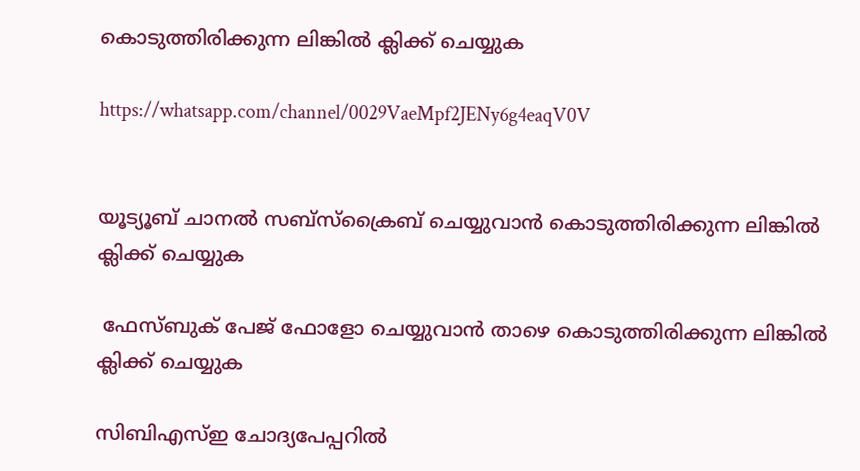കൊടുത്തിരിക്കുന്ന ലിങ്കിൽ ക്ലിക്ക് ചെയ്യുക

https://whatsapp.com/channel/0029VaeMpf2JENy6g4eaqV0V


യൂട്യൂബ് ചാനൽ സബ്സ്ക്രൈബ് ചെയ്യുവാൻ കൊടുത്തിരിക്കുന്ന ലിങ്കിൽ ക്ലിക്ക് ചെയ്യുക

 ഫേസ്ബുക് പേജ് ഫോളോ ചെയ്യുവാൻ താഴെ കൊടുത്തിരിക്കുന്ന ലിങ്കിൽ ക്ലിക്ക് ചെയ്യുക

സിബിഎസ്ഇ ചോദ്യപേപ്പറിൽ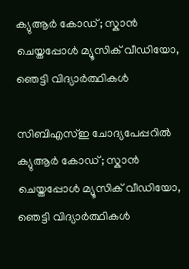ക്യുആർ കോഡ്; സ്കാൻ ചെയ്തപ്പോൾ മ്യൂസിക് വീഡിയോ, ഞെട്ടി വിദ്യാർത്ഥികൾ

സിബിഎസ്ഇ ചോദ്യപേപ്പറിൽ ക്യുആർ കോഡ്; സ്കാൻ ചെയ്തപ്പോൾ മ്യൂസിക് വീഡിയോ, ഞെട്ടി വിദ്യാർത്ഥികൾ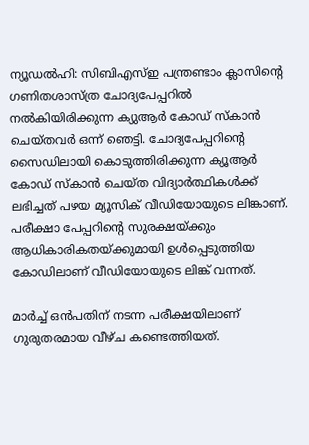ന്യൂഡല്‍ഹി: സിബിഎസ്ഇ പന്ത്രണ്ടാം ക്ലാസിന്റെ ഗണിതശാസ്ത്ര ചോദ്യപേപ്പറില്‍ നല്‍കിയിരിക്കുന്ന ക്യുആര്‍ കോഡ് സ്‌കാന്‍ ചെയ്തവര്‍ ഒന്ന് ഞെട്ടി. ചോദ്യപേപ്പറിന്റെ സൈഡിലായി കൊടുത്തിരിക്കുന്ന ക്യൂആര്‍ കോഡ് സ്‌കാന്‍ ചെയ്ത വിദ്യാര്‍ത്ഥികള്‍ക്ക് ലഭിച്ചത് പഴയ മ്യൂസിക് വീഡിയോയുടെ ലിങ്കാണ്. പരീക്ഷാ പേപ്പറിന്റെ സുരക്ഷയ്ക്കും ആധികാരികതയ്ക്കുമായി ഉള്‍പ്പെടുത്തിയ കോഡിലാണ് വീഡിയോയുടെ ലിങ്ക് വന്നത്.

മാര്‍ച്ച് ഒന്‍പതിന് നടന്ന പരീക്ഷയിലാണ് ഗുരുതരമായ വീഴ്ച കണ്ടെത്തിയത്.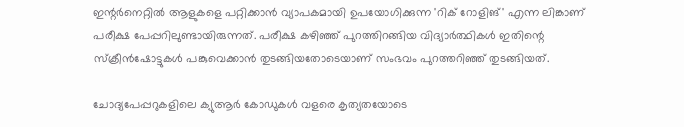ഇന്റര്‍നെറ്റില്‍ ആളുകളെ പറ്റിക്കാന്‍ വ്യാപകമായി ഉപയോഗിക്കുന്ന 'റിക് റോളിങ്' എന്ന ലിങ്കാണ് പരീക്ഷ പേപ്പറിലുണ്ടായിരുന്നത്. പരീക്ഷ കഴിഞ്ഞ് പുറത്തിറങ്ങിയ വിദ്യാര്‍ത്ഥികള്‍ ഇതിന്റെ സ്‌ക്രീന്‍ഷോട്ടുകള്‍ പങ്കുവെക്കാന്‍ തുടങ്ങിയതോടെയാണ് സംഭവം പുറത്തറിഞ്ഞ് തുടങ്ങിയത്.

ചോദ്യപേപ്പറുകളിലെ ക്യുആര്‍ കോഡുകള്‍ വളരെ കൃത്യതയോടെ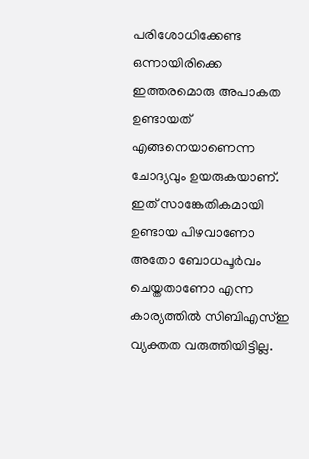പരിശോധിക്കേണ്ട ഒന്നായിരിക്കെ ഇത്തരമൊരു അപാകത ഉണ്ടായത് എങ്ങനെയാണെന്ന ചോദ്യവും ഉയരുകയാണ്. ഇത് സാങ്കേതികമായി ഉണ്ടായ പിഴവാണോ അതോ ബോധപൂര്‍വം ചെയ്തതാണോ എന്ന കാര്യത്തില്‍ സിബിഎസ്ഇ വ്യക്തത വരുത്തിയിട്ടില്ല.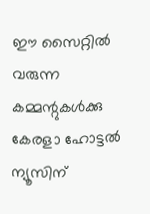ഈ സൈറ്റിൽ വരുന്ന കമ്മന്റുകൾക്കു കേരളാ ഹോട്ടൽ ന്യൂസിന്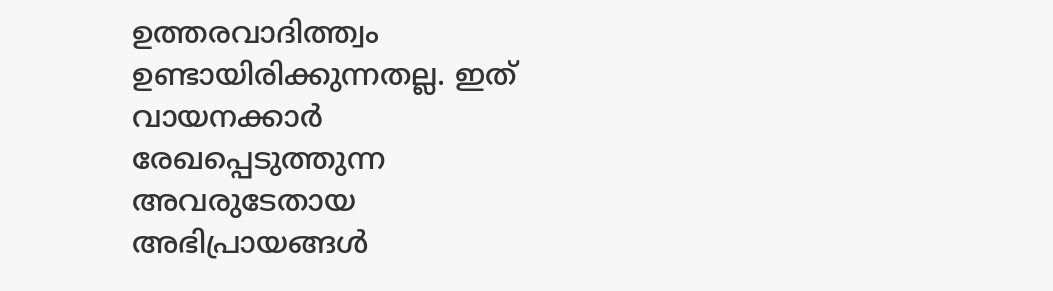ഉത്തരവാദിത്ത്വം ഉണ്ടായിരിക്കുന്നതല്ല. ഇത് വായനക്കാർ രേഖപ്പെടുത്തുന്ന അവരുടേതായ അഭിപ്രായങ്ങൾ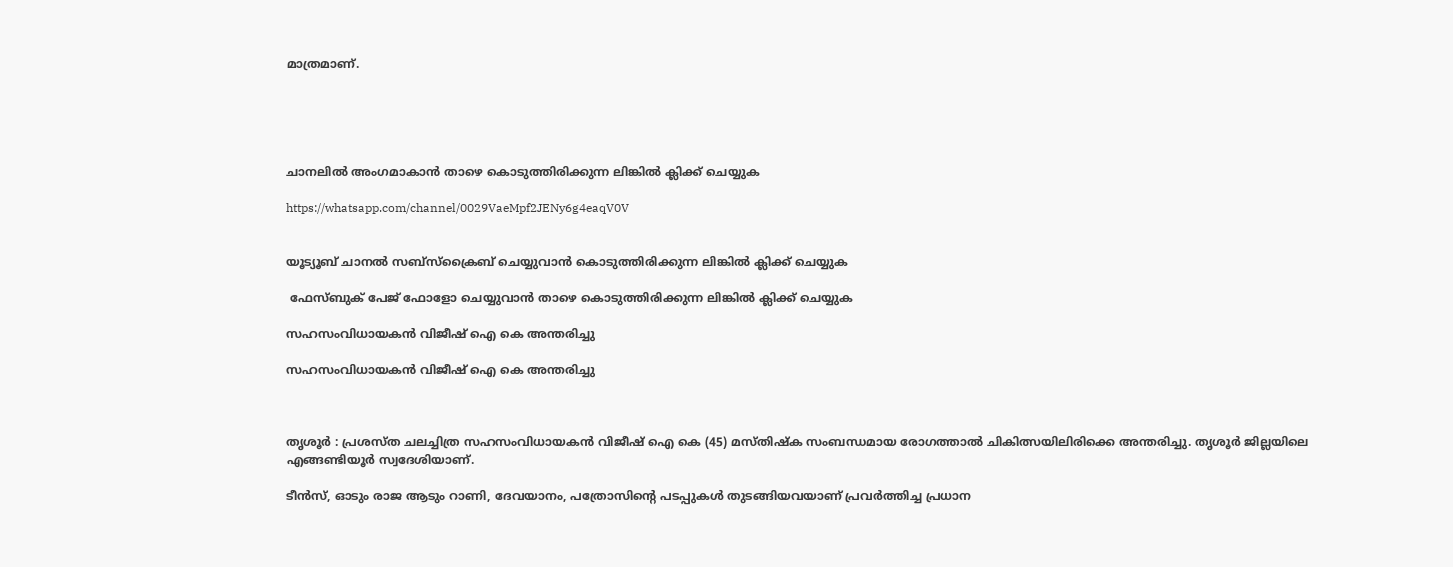മാത്രമാണ്.





ചാനലിൽ അംഗമാകാൻ താഴെ കൊടുത്തിരിക്കുന്ന ലിങ്കിൽ ക്ലിക്ക് ചെയ്യുക

https://whatsapp.com/channel/0029VaeMpf2JENy6g4eaqV0V


യൂട്യൂബ് ചാനൽ സബ്സ്ക്രൈബ് ചെയ്യുവാൻ കൊടുത്തിരിക്കുന്ന ലിങ്കിൽ ക്ലിക്ക് ചെയ്യുക

 ഫേസ്ബുക് പേജ് ഫോളോ ചെയ്യുവാൻ താഴെ കൊടുത്തിരിക്കുന്ന ലിങ്കിൽ ക്ലിക്ക് ചെയ്യുക

സഹസംവിധായകൻ വിജീഷ് ഐ കെ അന്തരിച്ചു

സഹസംവിധായകൻ വിജീഷ് ഐ കെ അന്തരിച്ചു



തൃശൂർ : പ്രശസ്ത ചലച്ചിത്ര സഹസംവിധായകൻ വിജീഷ് ഐ കെ (45) മസ്തിഷ്‌ക സംബന്ധമായ രോഗത്താൽ ചികിത്സയിലിരിക്കെ അന്തരിച്ചു. തൃശൂർ ജില്ലയിലെ എങ്ങണ്ടിയൂർ സ്വദേശിയാണ്.

ടീൻസ്, ഓടും രാജ ആടും റാണി, ദേവയാനം, പത്രോസിന്റെ പടപ്പുകൾ തുടങ്ങിയവയാണ് പ്രവർത്തിച്ച പ്രധാന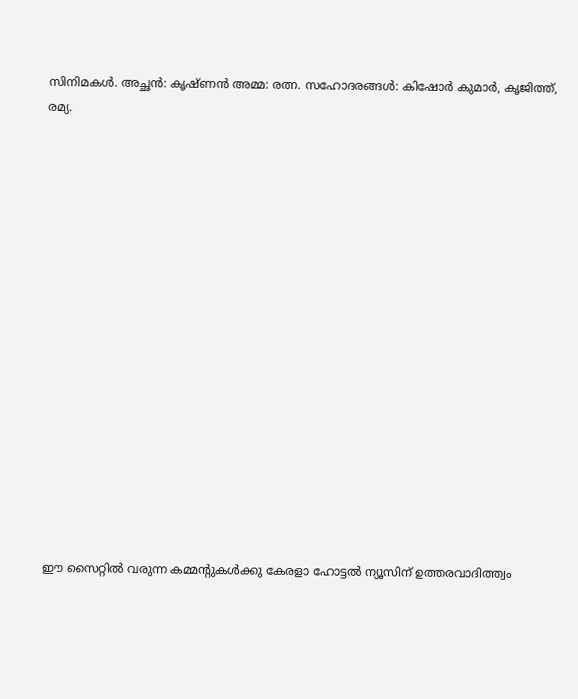സിനിമകൾ. അച്ഛൻ: കൃഷ്ണൻ അമ്മ: രത്ന. സഹോദരങ്ങൾ: കിഷോർ കുമാർ, കൃജിത്ത്, രമ്യ.

















ഈ സൈറ്റിൽ വരുന്ന കമ്മന്റുകൾക്കു കേരളാ ഹോട്ടൽ ന്യൂസിന് ഉത്തരവാദിത്ത്വം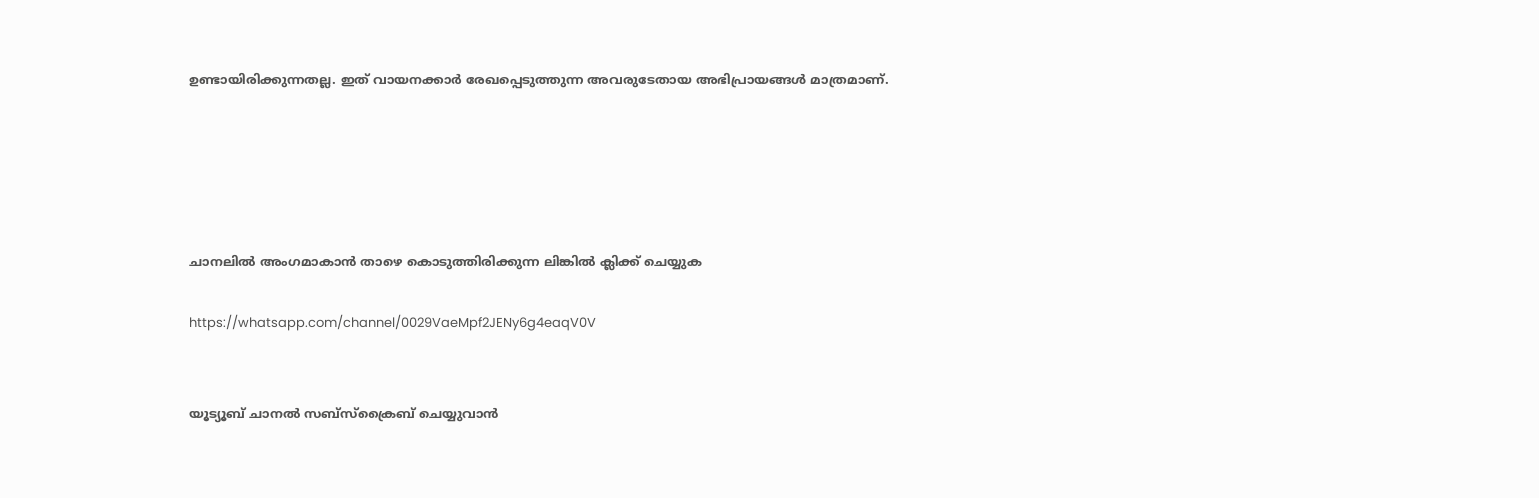ഉണ്ടായിരിക്കുന്നതല്ല. ഇത് വായനക്കാർ രേഖപ്പെടുത്തുന്ന അവരുടേതായ അഭിപ്രായങ്ങൾ മാത്രമാണ്.





ചാനലിൽ അംഗമാകാൻ താഴെ കൊടുത്തിരിക്കുന്ന ലിങ്കിൽ ക്ലിക്ക് ചെയ്യുക

https://whatsapp.com/channel/0029VaeMpf2JENy6g4eaqV0V


യൂട്യൂബ് ചാനൽ സബ്സ്ക്രൈബ് ചെയ്യുവാൻ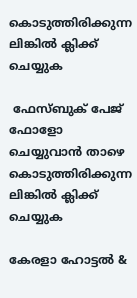കൊടുത്തിരിക്കുന്ന ലിങ്കിൽ ക്ലിക്ക് ചെയ്യുക

 ഫേസ്ബുക് പേജ് ഫോളോ ചെയ്യുവാൻ താഴെ കൊടുത്തിരിക്കുന്ന ലിങ്കിൽ ക്ലിക്ക് ചെയ്യുക

കേരളാ ഹോട്ടൽ &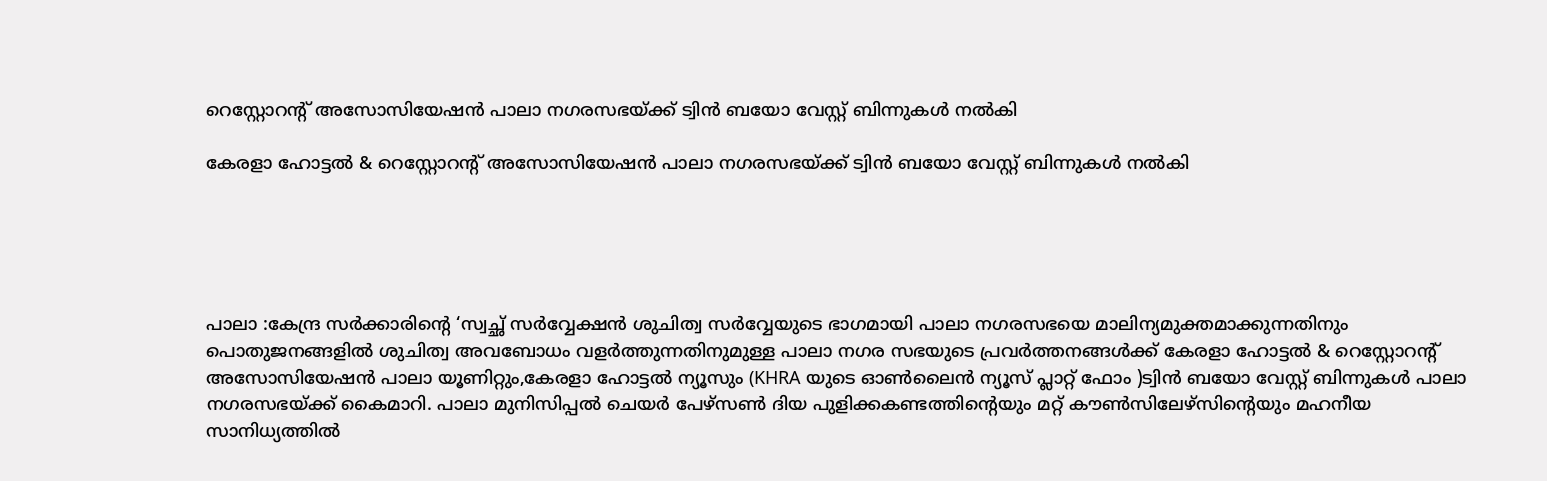റെസ്റ്റോറന്റ് അസോസിയേഷൻ പാലാ നഗരസഭയ്ക്ക് ട്വിൻ ബയോ വേസ്റ്റ് ബിന്നുകൾ നൽകി

കേരളാ ഹോട്ടൽ & റെസ്റ്റോറന്റ് അസോസിയേഷൻ പാലാ നഗരസഭയ്ക്ക് ട്വിൻ ബയോ വേസ്റ്റ് ബിന്നുകൾ നൽകി





പാലാ :കേന്ദ്ര സർക്കാരിന്റെ ‘സ്വച്ഛ് സർവ്വേക്ഷൻ ശുചിത്വ സർവ്വേയുടെ ഭാഗമായി പാലാ നഗരസഭയെ മാലിന്യമുക്തമാക്കുന്നതിനും പൊതുജനങ്ങളിൽ ശുചിത്വ അവബോധം വളർത്തുന്നതിനുമുള്ള പാലാ നഗര സഭയുടെ പ്രവർത്തനങ്ങൾക്ക് കേരളാ ഹോട്ടൽ & റെസ്റ്റോറന്റ് അസോസിയേഷൻ പാലാ യൂണിറ്റും,കേരളാ ഹോട്ടൽ ന്യൂസും (KHRA യുടെ ഓൺലൈൻ ന്യൂസ് പ്ലാറ്റ് ഫോം )ട്വിൻ ബയോ വേസ്റ്റ് ബിന്നുകൾ പാലാ നഗരസഭയ്ക്ക് കൈമാറി. പാലാ മുനിസിപ്പൽ ചെയർ പേഴ്സൺ ദിയ പുളിക്കകണ്ടത്തിന്റെയും മറ്റ് കൗൺസിലേഴ്സിന്റെയും മഹനീയ സാനിധ്യത്തിൽ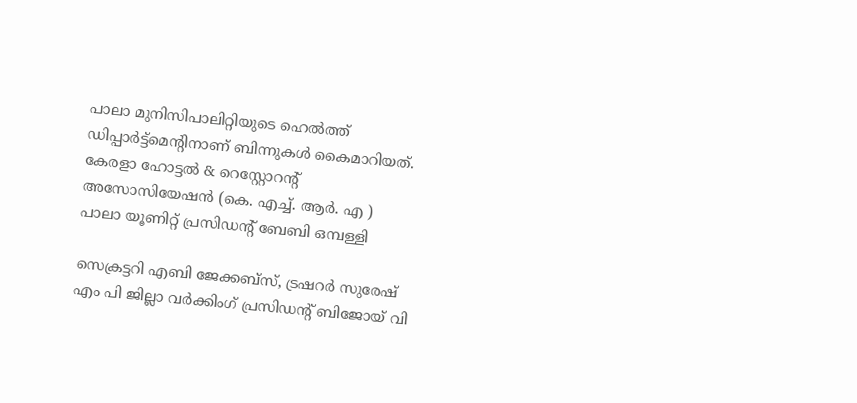പാലാ മുനിസിപാലിറ്റിയുടെ ഹെൽത്ത് ഡിപ്പാർട്ട്മെന്റിനാണ് ബിന്നുകൾ കൈമാറിയത്. കേരളാ ഹോട്ടൽ & റെസ്റ്റോറന്റ് അസോസിയേഷൻ (കെ. എച്ച്. ആർ. എ ) പാലാ യൂണിറ്റ് പ്രസിഡന്റ് ബേബി ഒമ്പള്ളി

സെക്രട്ടറി എബി ജേക്കബ്‌സ്, ട്രഷറർ സുരേഷ് എം പി ജില്ലാ വർക്കിംഗ് പ്രസിഡന്റ് ബിജോയ് വി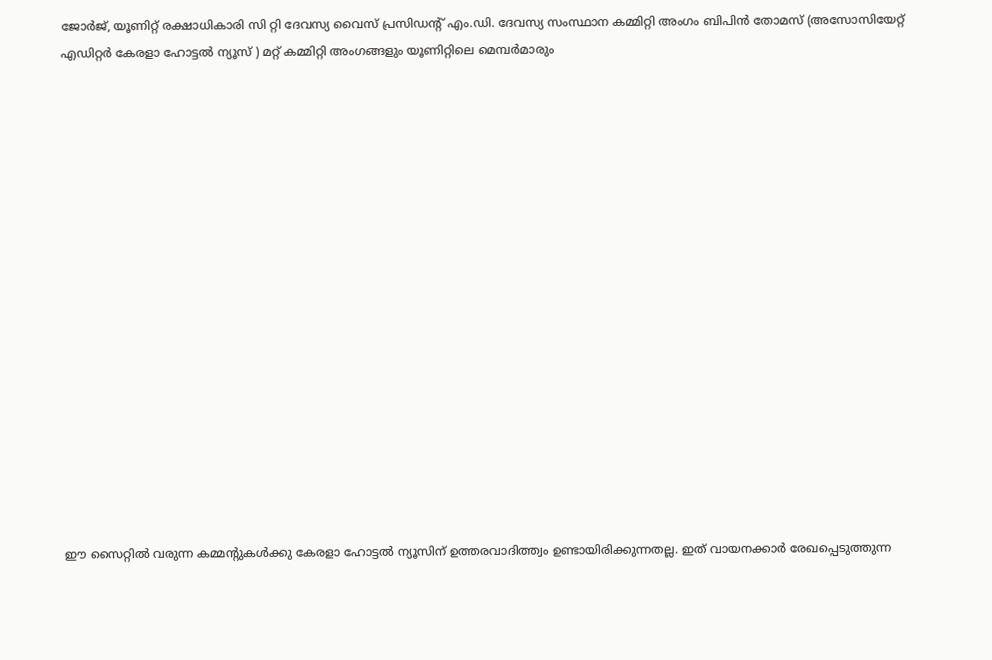ജോർജ്, യൂണിറ്റ് രക്ഷാധികാരി സി റ്റി ദേവസ്യ വൈസ് പ്രസിഡന്റ് എം.ഡി. ദേവസ്യ സംസ്ഥാന കമ്മിറ്റി അംഗം ബിപിൻ തോമസ് (അസോസിയേറ്റ്‌ എഡിറ്റർ കേരളാ ഹോട്ടൽ ന്യൂസ് ) മറ്റ് കമ്മിറ്റി അംഗങ്ങളും യൂണിറ്റിലെ മെമ്പർമാരും

















ഈ സൈറ്റിൽ വരുന്ന കമ്മന്റുകൾക്കു കേരളാ ഹോട്ടൽ ന്യൂസിന് ഉത്തരവാദിത്ത്വം ഉണ്ടായിരിക്കുന്നതല്ല. ഇത് വായനക്കാർ രേഖപ്പെടുത്തുന്ന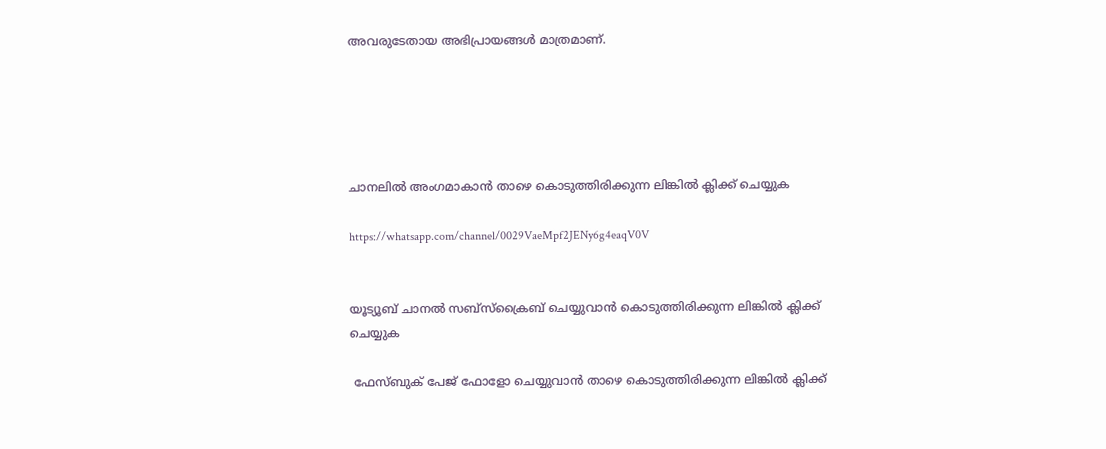അവരുടേതായ അഭിപ്രായങ്ങൾ മാത്രമാണ്.





ചാനലിൽ അംഗമാകാൻ താഴെ കൊടുത്തിരിക്കുന്ന ലിങ്കിൽ ക്ലിക്ക് ചെയ്യുക

https://whatsapp.com/channel/0029VaeMpf2JENy6g4eaqV0V


യൂട്യൂബ് ചാനൽ സബ്സ്ക്രൈബ് ചെയ്യുവാൻ കൊടുത്തിരിക്കുന്ന ലിങ്കിൽ ക്ലിക്ക് ചെയ്യുക

 ഫേസ്ബുക് പേജ് ഫോളോ ചെയ്യുവാൻ താഴെ കൊടുത്തിരിക്കുന്ന ലിങ്കിൽ ക്ലിക്ക്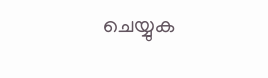ചെയ്യുക